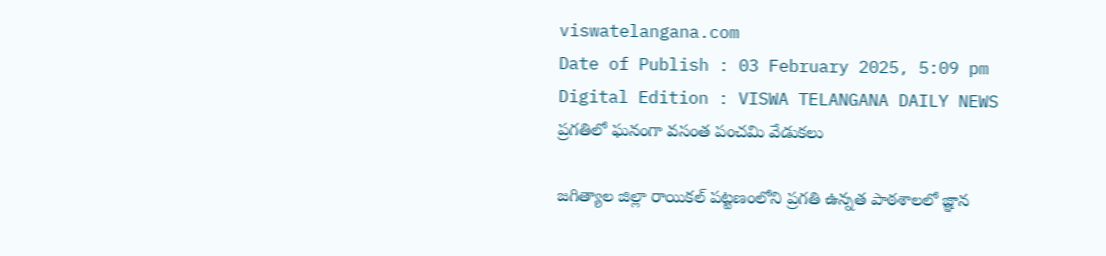viswatelangana.com
Date of Publish : 03 February 2025, 5:09 pm Digital Edition : VISWA TELANGANA DAILY NEWS
ప్రగతిలో ఘనంగా వసంత పంచమి వేడుకలు

జగిత్యాల జిల్లా రాయికల్ పట్టణంలోని ప్రగతి ఉన్నత పాఠశాలలో జ్ఞాన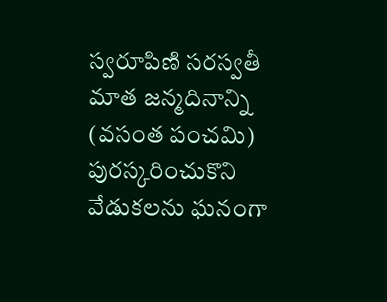స్వరూపిణి సరస్వతీ మాత జన్మదినాన్ని (వసంత పంచమి) పురస్కరించుకొని వేడుకలను ఘనంగా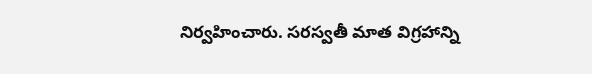నిర్వహించారు. సరస్వతీ మాత విగ్రహాన్ని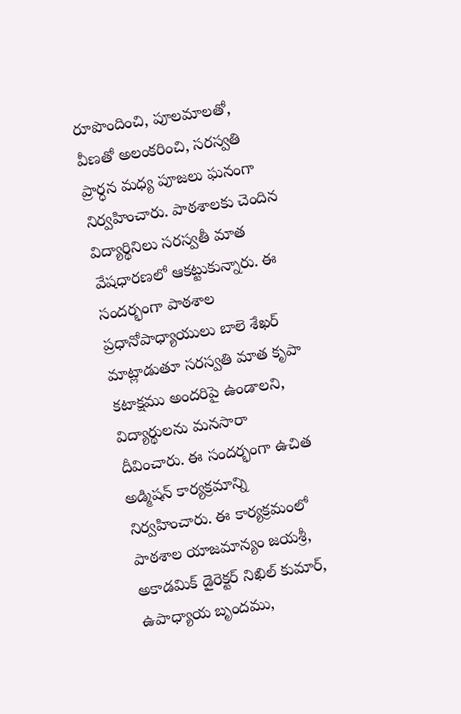రూపొందించి, పూలమాలతో, వీణతో అలంకరించి, సరస్వతి ప్రార్ధన మధ్య పూజలు ఘనంగా నిర్వహించారు. పాఠశాలకు చెందిన విద్యార్థినిలు సరస్వతీ మాత వేషధారణలో ఆకట్టుకున్నారు. ఈ సందర్భంగా పాఠశాల ప్రధానోపాధ్యాయులు బాలె శేఖర్ మాట్లాడుతూ సరస్వతి మాత కృపా కటాక్షము అందరిపై ఉండాలని, విద్యార్థులను మనసారా దీవించారు. ఈ సందర్భంగా ఉచిత అడ్మిషన్ కార్యక్రమాన్ని నిర్వహించారు. ఈ కార్యక్రమంలో పాఠశాల యాజమాన్యం జయశ్రీ, అకాడమిక్ డైరెక్టర్ నిఖిల్ కుమార్, ఉపాధ్యాయ బృందము,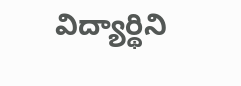విద్యార్థిని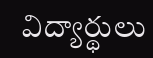విద్యార్థులు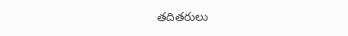తదితరులు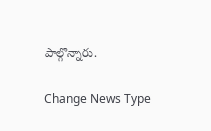పాల్గొన్నారు.

Change News Type